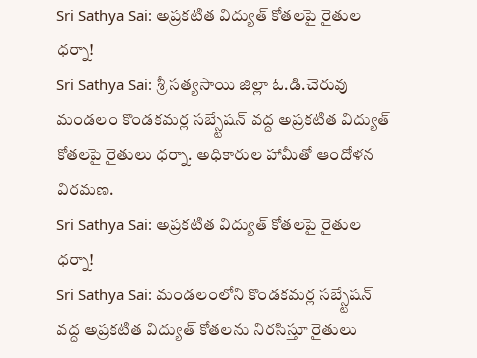Sri Sathya Sai: అప్రకటిత విద్యుత్ కోతలపై రైతుల ధర్నా!
Sri Sathya Sai: శ్రీ సత్యసాయి జిల్లా ఓ.డి.చెరువు మండలం కొండకమర్ల సబ్స్టేషన్ వద్ద అప్రకటిత విద్యుత్ కోతలపై రైతులు ధర్నా. అధికారుల హామీతో ఆందోళన విరమణ.
Sri Sathya Sai: అప్రకటిత విద్యుత్ కోతలపై రైతుల ధర్నా!
Sri Sathya Sai: మండలంలోని కొండకమర్ల సబ్స్టేషన్ వద్ద అప్రకటిత విద్యుత్ కోతలను నిరసిస్తూ రైతులు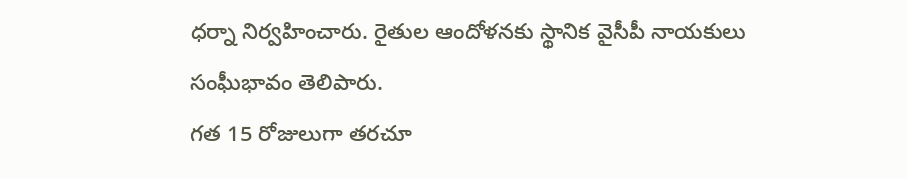ధర్నా నిర్వహించారు. రైతుల ఆందోళనకు స్థానిక వైసీపీ నాయకులు సంఘీభావం తెలిపారు.
గత 15 రోజులుగా తరచూ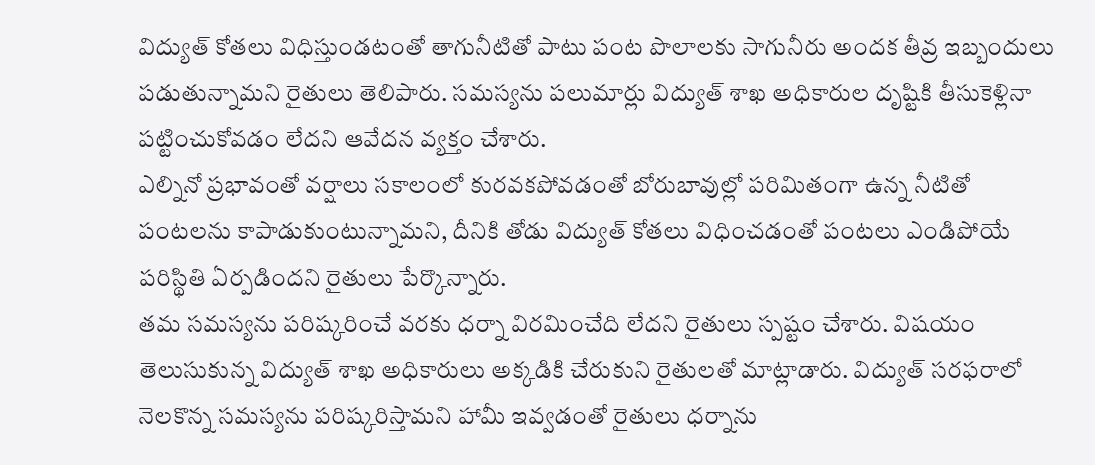విద్యుత్ కోతలు విధిస్తుండటంతో తాగునీటితో పాటు పంట పొలాలకు సాగునీరు అందక తీవ్ర ఇబ్బందులు పడుతున్నామని రైతులు తెలిపారు. సమస్యను పలుమార్లు విద్యుత్ శాఖ అధికారుల దృష్టికి తీసుకెళ్లినా పట్టించుకోవడం లేదని ఆవేదన వ్యక్తం చేశారు.
ఎల్నినో ప్రభావంతో వర్షాలు సకాలంలో కురవకపోవడంతో బోరుబావుల్లో పరిమితంగా ఉన్న నీటితో పంటలను కాపాడుకుంటున్నామని, దీనికి తోడు విద్యుత్ కోతలు విధించడంతో పంటలు ఎండిపోయే పరిస్థితి ఏర్పడిందని రైతులు పేర్కొన్నారు.
తమ సమస్యను పరిష్కరించే వరకు ధర్నా విరమించేది లేదని రైతులు స్పష్టం చేశారు. విషయం తెలుసుకున్న విద్యుత్ శాఖ అధికారులు అక్కడికి చేరుకుని రైతులతో మాట్లాడారు. విద్యుత్ సరఫరాలో నెలకొన్న సమస్యను పరిష్కరిస్తామని హామీ ఇవ్వడంతో రైతులు ధర్నాను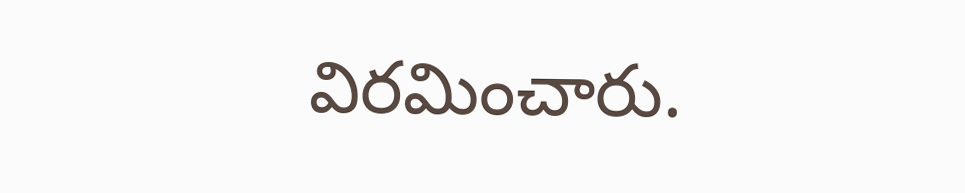విరమించారు.